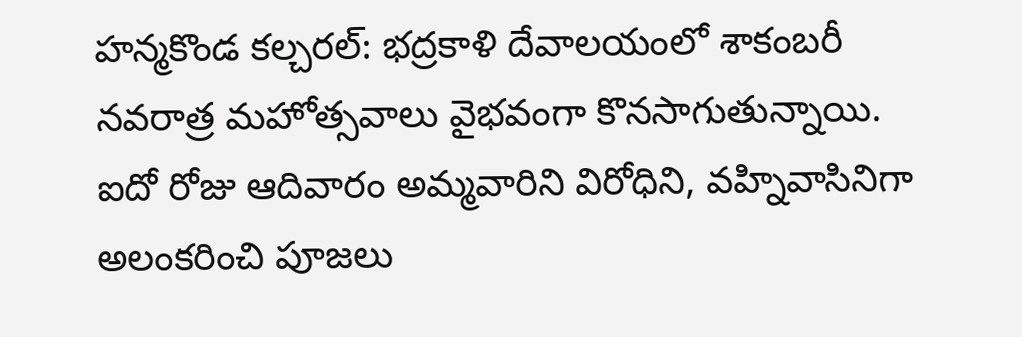హన్మకొండ కల్చరల్: భద్రకాళి దేవాలయంలో శాకంబరీ నవరాత్ర మహోత్సవాలు వైభవంగా కొనసాగుతున్నాయి. ఐదో రోజు ఆదివారం అమ్మవారిని విరోధిని, వహ్నివాసినిగా అలంకరించి పూజలు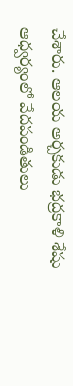చేశారు. ఆలయ అర్చకుడు భద్రకాళి శేషు ఆధ్వర్యంలో వేదపండితులు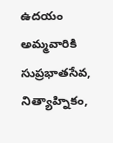ఉదయం అమ్మవారికి సుప్రభాతసేవ, నిత్యాహ్నికం,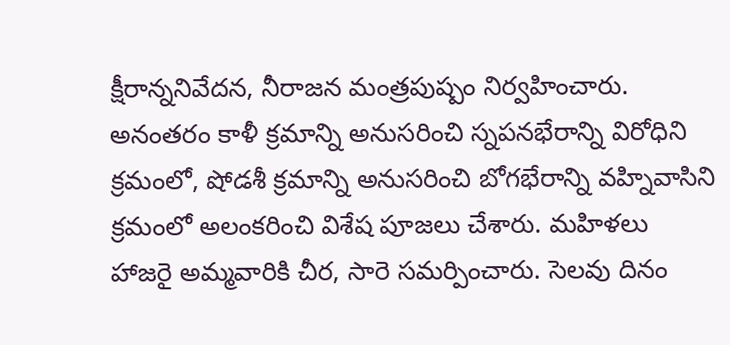క్షీరాన్ననివేదన, నీరాజన మంత్రపుష్పం నిర్వహించారు. అనంతరం కాళీ క్రమాన్ని అనుసరించి స్నపనభేరాన్ని విరోధిని క్రమంలో, షోడశీ క్రమాన్ని అనుసరించి బోగభేరాన్ని వహ్నివాసిని క్రమంలో అలంకరించి విశేష పూజలు చేశారు. మహిళలు హాజరై అమ్మవారికి చీర, సారె సమర్పించారు. సెలవు దినం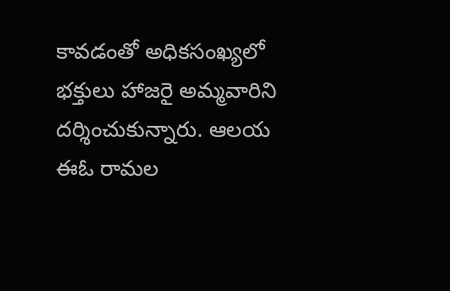కావడంతో అధికసంఖ్యలో భక్తులు హాజరై అమ్మవారిని దర్శించుకున్నారు. ఆలయ ఈఓ రామల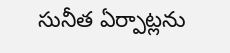సునీత ఏర్పాట్లను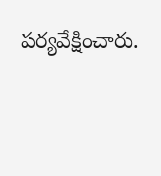పర్యవేక్షించారు.